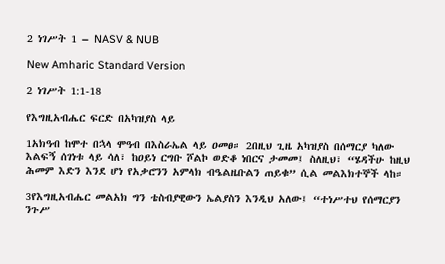2 ነገሥት 1 – NASV & NUB

New Amharic Standard Version

2 ነገሥት 1:1-18

የእግዚአብሔር ፍርድ በአካዝያስ ላይ

1አክዓብ ከሞተ በኋላ ሞዓብ በእስራኤል ላይ ዐመፀ። 2በዚህ ጊዜ አካዝያስ በሰማርያ ካለው እልፍኝ ሰገነቱ ላይ ሳለ፣ ከዐይነ ርግቡ ሾልኮ ወድቆ ነበርና ታመመ፤ ስለዚህ፣ “ሄዳችሁ ከዚህ ሕመም እድን እንደ ሆነ የአቃሮንን አምላክ ብዔልዜቡልን ጠይቁ” ሲል መልእክተኞች ላከ።

3የእግዚአብሔር መልአክ ግን ቴስብያዊውን ኤልያስን እንዲህ አለው፤ “ተነሥተህ የሰማርያን ንጉሥ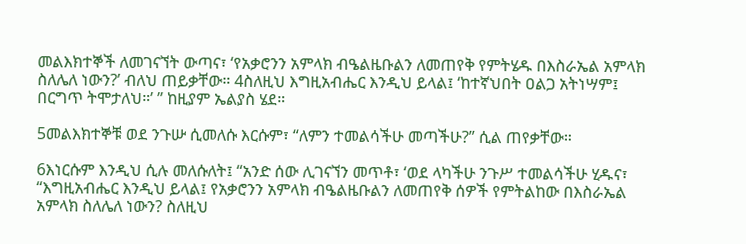መልእክተኞች ለመገናኘት ውጣና፣ ‘የአቃሮንን አምላክ ብዔልዜቡልን ለመጠየቅ የምትሄዱ በእስራኤል አምላክ ስለሌለ ነውን?’ ብለህ ጠይቃቸው። 4ስለዚህ እግዚአብሔር እንዲህ ይላል፤ ‘ከተኛህበት ዐልጋ አትነሣም፤ በርግጥ ትሞታለህ።’ ” ከዚያም ኤልያስ ሄደ።

5መልእክተኞቹ ወደ ንጉሡ ሲመለሱ እርሱም፣ “ለምን ተመልሳችሁ መጣችሁ?” ሲል ጠየቃቸው።

6እነርሱም እንዲህ ሲሉ መለሱለት፤ “አንድ ሰው ሊገናኘን መጥቶ፣ ‘ወደ ላካችሁ ንጉሥ ተመልሳችሁ ሂዱና፣ “እግዚአብሔር እንዲህ ይላል፤ የአቃሮንን አምላክ ብዔልዜቡልን ለመጠየቅ ሰዎች የምትልከው በእስራኤል አምላክ ስለሌለ ነውን? ስለዚህ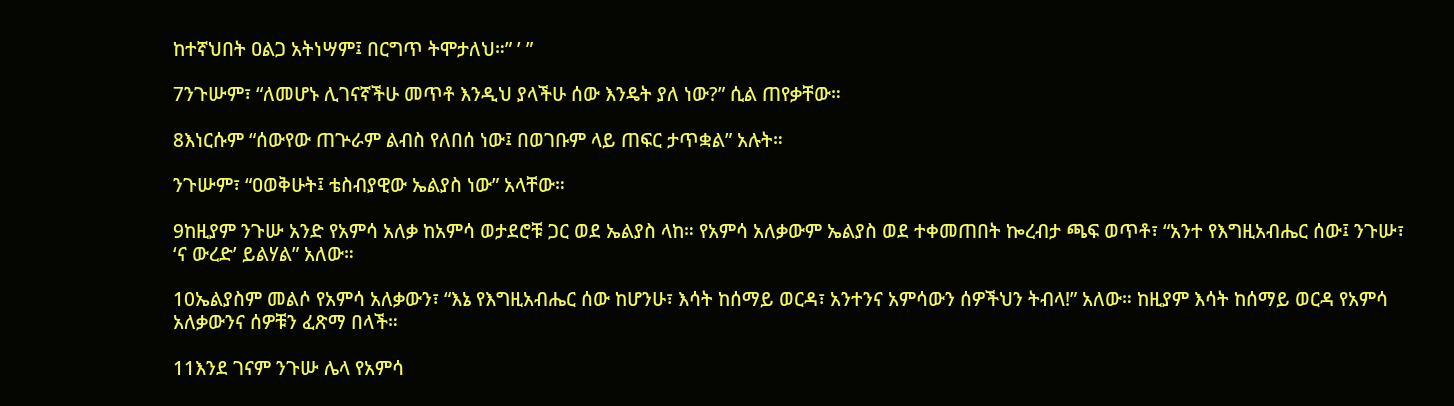ከተኛህበት ዐልጋ አትነሣም፤ በርግጥ ትሞታለህ።” ’ ”

7ንጉሡም፣ “ለመሆኑ ሊገናኛችሁ መጥቶ እንዲህ ያላችሁ ሰው እንዴት ያለ ነው?” ሲል ጠየቃቸው።

8እነርሱም “ሰውየው ጠጕራም ልብስ የለበሰ ነው፤ በወገቡም ላይ ጠፍር ታጥቋል” አሉት።

ንጉሡም፣ “ዐወቅሁት፤ ቴስብያዊው ኤልያስ ነው” አላቸው።

9ከዚያም ንጉሡ አንድ የአምሳ አለቃ ከአምሳ ወታደሮቹ ጋር ወደ ኤልያስ ላከ። የአምሳ አለቃውም ኤልያስ ወደ ተቀመጠበት ኰረብታ ጫፍ ወጥቶ፣ “አንተ የእግዚአብሔር ሰው፤ ንጉሡ፣ ‘ና ውረድ’ ይልሃል” አለው።

10ኤልያስም መልሶ የአምሳ አለቃውን፣ “እኔ የእግዚአብሔር ሰው ከሆንሁ፣ እሳት ከሰማይ ወርዳ፣ አንተንና አምሳውን ሰዎችህን ትብላ!” አለው። ከዚያም እሳት ከሰማይ ወርዳ የአምሳ አለቃውንና ሰዎቹን ፈጽማ በላች።

11እንደ ገናም ንጉሡ ሌላ የአምሳ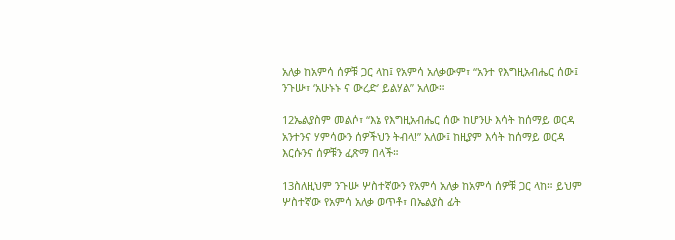አለቃ ከአምሳ ሰዎቹ ጋር ላከ፤ የአምሳ አለቃውም፣ “አንተ የእግዚአብሔር ሰው፤ ንጉሡ፣ ‘አሁኑኑ ና ውረድ’ ይልሃል” አለው።

12ኤልያስም መልሶ፣ “እኔ የእግዚአብሔር ሰው ከሆንሁ እሳት ከሰማይ ወርዳ አንተንና ሃምሳውን ሰዎችህን ትብላ!” አለው፤ ከዚያም እሳት ከሰማይ ወርዳ እርሱንና ሰዎቹን ፈጽማ በላች።

13ስለዚህም ንጉሡ ሦስተኛውን የአምሳ አለቃ ከአምሳ ሰዎቹ ጋር ላከ። ይህም ሦስተኛው የአምሳ አለቃ ወጥቶ፣ በኤልያስ ፊት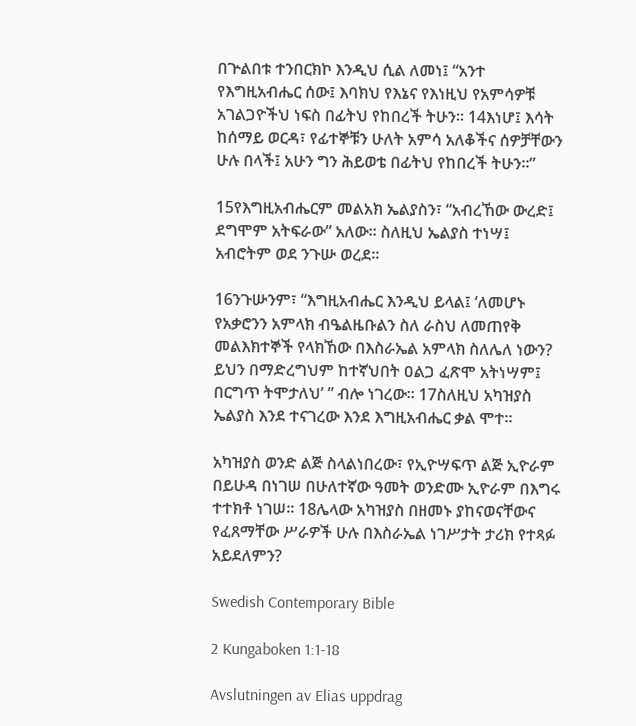በጕልበቱ ተንበርክኮ እንዲህ ሲል ለመነ፤ “አንተ የእግዚአብሔር ሰው፤ እባክህ የእኔና የእነዚህ የአምሳዎቹ አገልጋዮችህ ነፍስ በፊትህ የከበረች ትሁን። 14እነሆ፤ እሳት ከሰማይ ወርዳ፣ የፊተኞቹን ሁለት አምሳ አለቆችና ሰዎቻቸውን ሁሉ በላች፤ አሁን ግን ሕይወቴ በፊትህ የከበረች ትሁን።”

15የእግዚአብሔርም መልአክ ኤልያስን፣ “አብረኸው ውረድ፤ ደግሞም አትፍራው” አለው። ስለዚህ ኤልያስ ተነሣ፤ አብሮትም ወደ ንጉሡ ወረደ።

16ንጉሡንም፣ “እግዚአብሔር እንዲህ ይላል፤ ‘ለመሆኑ የአቃሮንን አምላክ ብዔልዜቡልን ስለ ራስህ ለመጠየቅ መልእክተኞች የላክኸው በእስራኤል አምላክ ስለሌለ ነውን? ይህን በማድረግህም ከተኛህበት ዐልጋ ፈጽሞ አትነሣም፤ በርግጥ ትሞታለህ’ ” ብሎ ነገረው። 17ስለዚህ አካዝያስ ኤልያስ እንደ ተናገረው እንደ እግዚአብሔር ቃል ሞተ።

አካዝያስ ወንድ ልጅ ስላልነበረው፣ የኢዮሣፍጥ ልጅ ኢዮራም በይሁዳ በነገሠ በሁለተኛው ዓመት ወንድሙ ኢዮራም በእግሩ ተተክቶ ነገሠ። 18ሌላው አካዝያስ በዘመኑ ያከናወናቸውና የፈጸማቸው ሥራዎች ሁሉ በእስራኤል ነገሥታት ታሪክ የተጻፉ አይደለምን?

Swedish Contemporary Bible

2 Kungaboken 1:1-18

Avslutningen av Elias uppdrag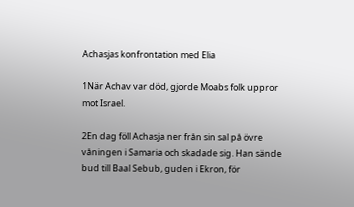Achasjas konfrontation med Elia

1När Achav var död, gjorde Moabs folk uppror mot Israel.

2En dag föll Achasja ner från sin sal på övre våningen i Samaria och skadade sig. Han sände bud till Baal Sebub, guden i Ekron, för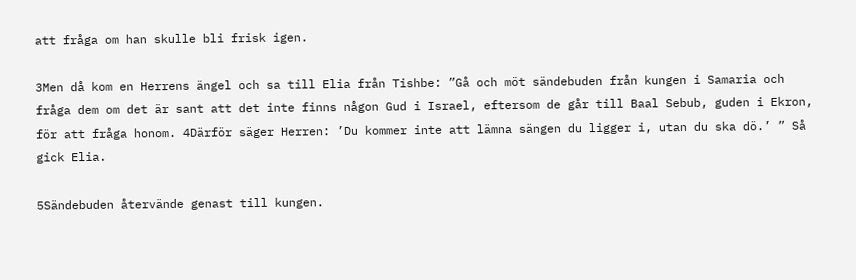att fråga om han skulle bli frisk igen.

3Men då kom en Herrens ängel och sa till Elia från Tishbe: ”Gå och möt sändebuden från kungen i Samaria och fråga dem om det är sant att det inte finns någon Gud i Israel, eftersom de går till Baal Sebub, guden i Ekron, för att fråga honom. 4Därför säger Herren: ’Du kommer inte att lämna sängen du ligger i, utan du ska dö.’ ” Så gick Elia.

5Sändebuden återvände genast till kungen.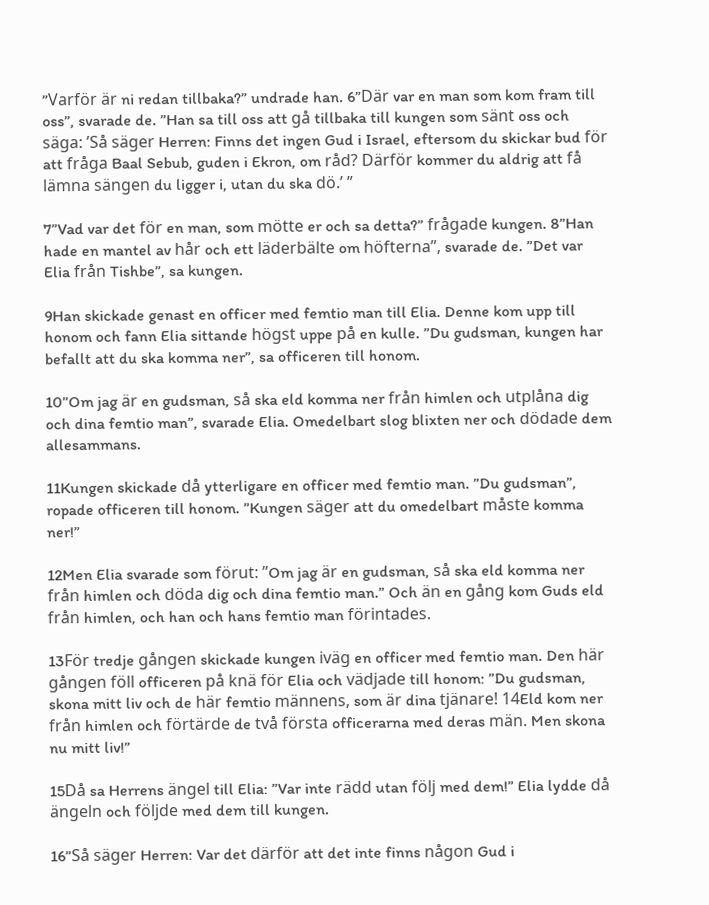”Varför är ni redan tillbaka?” undrade han. 6”Där var en man som kom fram till oss”, svarade de. ”Han sa till oss att gå tillbaka till kungen som sänt oss och säga: ’Så säger Herren: Finns det ingen Gud i Israel, eftersom du skickar bud för att fråga Baal Sebub, guden i Ekron, om råd? Därför kommer du aldrig att få lämna sängen du ligger i, utan du ska dö.’ ”

7”Vad var det för en man, som mötte er och sa detta?” frågade kungen. 8”Han hade en mantel av hår och ett läderbälte om höfterna”, svarade de. ”Det var Elia från Tishbe”, sa kungen.

9Han skickade genast en officer med femtio man till Elia. Denne kom upp till honom och fann Elia sittande högst uppe på en kulle. ”Du gudsman, kungen har befallt att du ska komma ner”, sa officeren till honom.

10”Om jag är en gudsman, så ska eld komma ner från himlen och utplåna dig och dina femtio man”, svarade Elia. Omedelbart slog blixten ner och dödade dem allesammans.

11Kungen skickade då ytterligare en officer med femtio man. ”Du gudsman”, ropade officeren till honom. ”Kungen säger att du omedelbart måste komma ner!”

12Men Elia svarade som förut: ”Om jag är en gudsman, så ska eld komma ner från himlen och döda dig och dina femtio man.” Och än en gång kom Guds eld från himlen, och han och hans femtio man förintades.

13För tredje gången skickade kungen iväg en officer med femtio man. Den här gången föll officeren på knä för Elia och vädjade till honom: ”Du gudsman, skona mitt liv och de här femtio männens, som är dina tjänare! 14Eld kom ner från himlen och förtärde de två första officerarna med deras män. Men skona nu mitt liv!”

15Då sa Herrens ängel till Elia: ”Var inte rädd utan följ med dem!” Elia lydde då ängeln och följde med dem till kungen.

16”Så säger Herren: Var det därför att det inte finns någon Gud i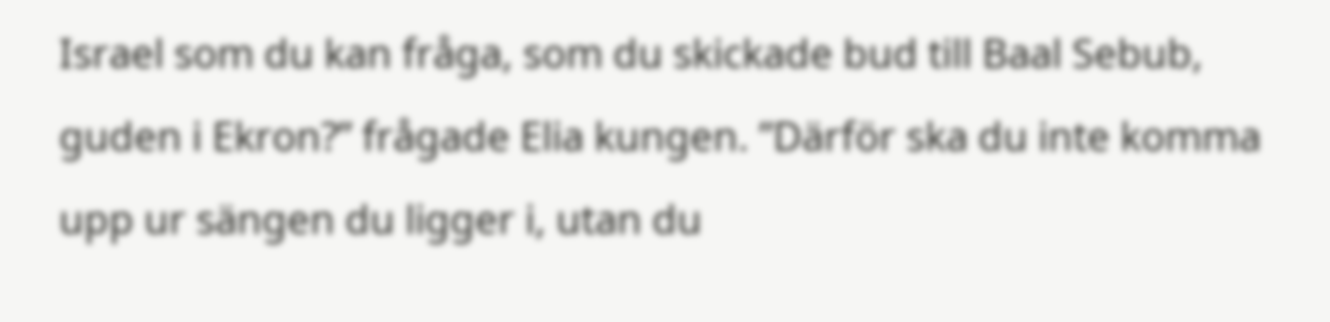Israel som du kan fråga, som du skickade bud till Baal Sebub, guden i Ekron?” frågade Elia kungen. ”Därför ska du inte komma upp ur sängen du ligger i, utan du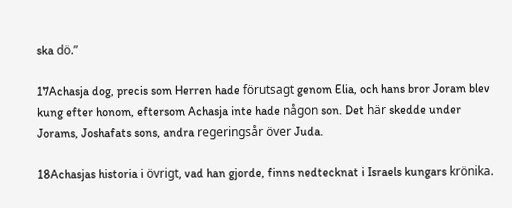ska dö.”

17Achasja dog, precis som Herren hade förutsagt genom Elia, och hans bror Joram blev kung efter honom, eftersom Achasja inte hade någon son. Det här skedde under Jorams, Joshafats sons, andra regeringsår över Juda.

18Achasjas historia i övrigt, vad han gjorde, finns nedtecknat i Israels kungars krönika.